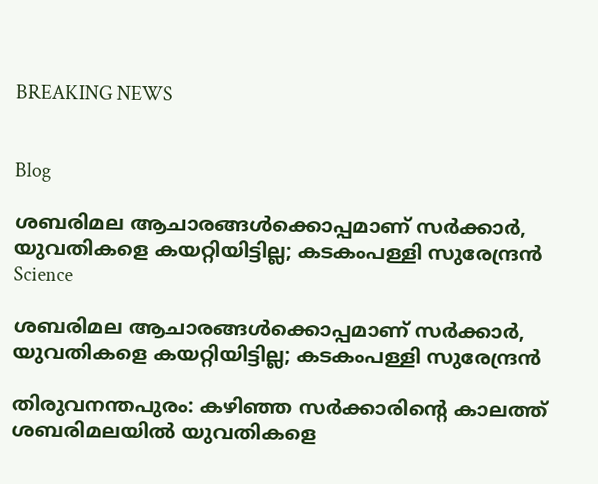BREAKING NEWS


Blog

ശബരിമല ആചാരങ്ങൾക്കൊപ്പമാണ് സര്‍ക്കാര്‍, യുവതികളെ കയറ്റിയിട്ടില്ല; കടകംപള്ളി സുരേന്ദ്രന്‍
Science

ശബരിമല ആചാരങ്ങൾക്കൊപ്പമാണ് സര്‍ക്കാര്‍, യുവതികളെ കയറ്റിയിട്ടില്ല; കടകംപള്ളി സുരേന്ദ്രന്‍

തിരുവനന്തപുരം: കഴിഞ്ഞ സര്‍ക്കാരിന്റെ കാലത്ത് ശബരിമലയില്‍ യുവതികളെ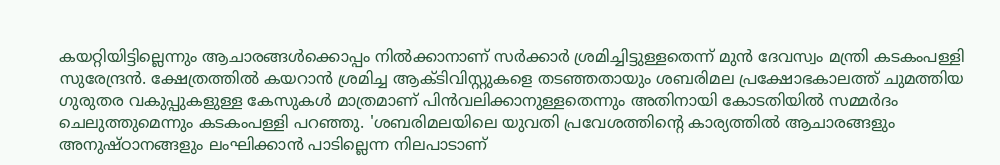കയറ്റിയിട്ടില്ലെന്നും ആചാരങ്ങള്‍ക്കൊപ്പം നില്‍ക്കാനാണ് സര്‍ക്കാര്‍ ശ്രമിച്ചിട്ടുള്ളതെന്ന് മുന്‍ ദേവസ്വം മന്ത്രി കടകംപള്ളി സുരേന്ദ്രന്‍. ക്ഷേത്രത്തില്‍ കയറാന്‍ ശ്രമിച്ച ആക്ടിവിസ്റ്റുകളെ തടഞ്ഞതായും ശബരിമല പ്രക്ഷോഭകാലത്ത് ചുമത്തിയ ഗുരുതര വകുപ്പുകളുള്ള കേസുകള്‍ മാത്രമാണ് പിന്‍വലിക്കാനുള്ളതെന്നും അതിനായി കോടതിയില്‍ സമ്മര്‍ദം ചെലുത്തുമെന്നും കടകംപള്ളി പറഞ്ഞു. 'ശബരിമലയിലെ യുവതി പ്രവേശത്തിന്റെ കാര്യത്തില്‍ ആചാരങ്ങളും അനുഷ്ഠാനങ്ങളും ലംഘിക്കാന്‍ പാടില്ലെന്ന നിലപാടാണ്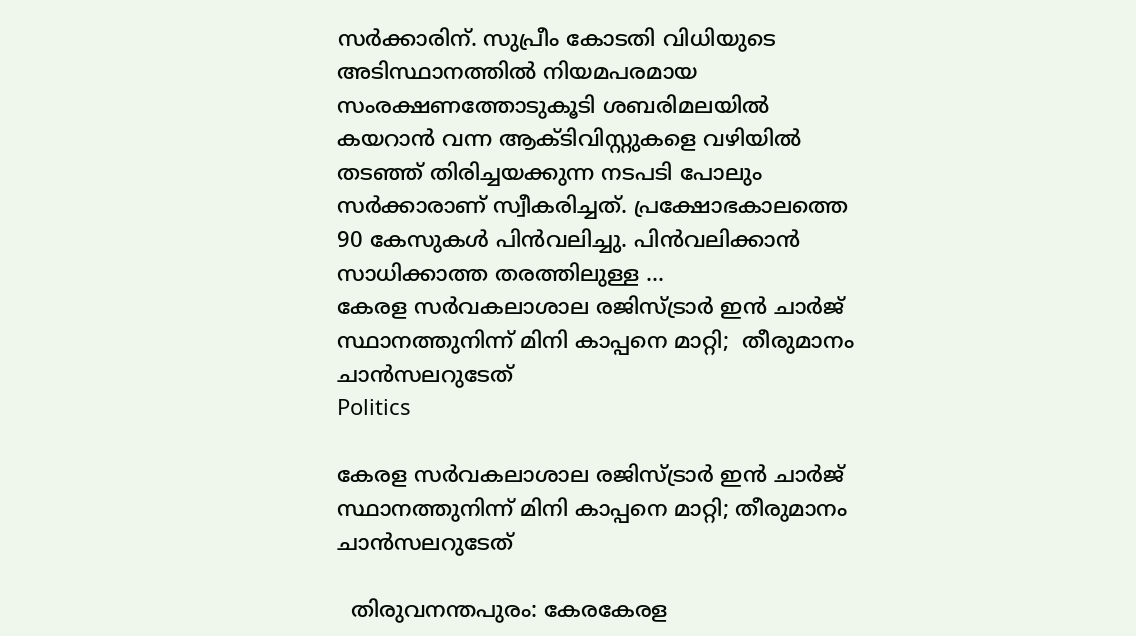സർക്കാരിന്. സുപ്രീം കോടതി വിധിയുടെ അടിസ്ഥാനത്തില്‍ നിയമപരമായ സംരക്ഷണത്തോടുകൂടി ശബരിമലയില്‍ കയറാന്‍ വന്ന ആക്ടിവിസ്റ്റുകളെ വഴിയില്‍ തടഞ്ഞ് തിരിച്ചയക്കുന്ന നടപടി പോലും സർക്കാരാണ് സ്വീകരിച്ചത്. പ്രക്ഷോഭകാലത്തെ 90 കേസുകള്‍ പിന്‍വലിച്ചു. പിന്‍വലിക്കാന്‍ സാധിക്കാത്ത തരത്തിലുള്ള ...
കേരള സർവകലാശാല രജിസ്ട്രാർ ഇൻ ചാർജ്  സ്ഥാനത്തുനിന്ന് മിനി കാപ്പനെ മാറ്റി;  തീരുമാനം ചാന്‍സലറുടേത്
Politics

കേരള സർവകലാശാല രജിസ്ട്രാർ ഇൻ ചാർജ് സ്ഥാനത്തുനിന്ന് മിനി കാപ്പനെ മാറ്റി; തീരുമാനം ചാന്‍സലറുടേത്

  തിരുവനന്തപുരം: കേരകേരള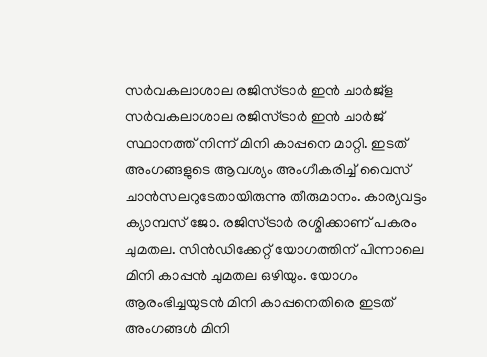സർവകലാശാല രജിസ്ട്രാർ ഇൻ ചാർജ്ള സര്‍വകലാശാല രജിസ്ട്രാര്‍ ഇന്‍ ചാര്‍ജ് സ്ഥാനത്ത് നിന്ന് മിനി കാപ്പനെ മാറ്റി. ഇടത് അംഗങ്ങളുടെ ആവശ്യം അംഗീകരിച്ച് വൈസ് ചാന്‍സലറുടേതായിരുന്നു തീരുമാനം. കാര്യവട്ടം ക്യാമ്പസ് ജോ. രജിസ്ട്രാര്‍ രശ്മിക്കാണ് പകരം ചുമതല. സിന്‍ഡിക്കേറ്റ് യോഗത്തിന് പിന്നാലെ മിനി കാപ്പന്‍ ചുമതല ഒഴിയും. യോഗം ആരംഭിച്ചയുടന്‍ മിനി കാപ്പനെതിരെ ഇടത് അംഗങ്ങള്‍ മിനി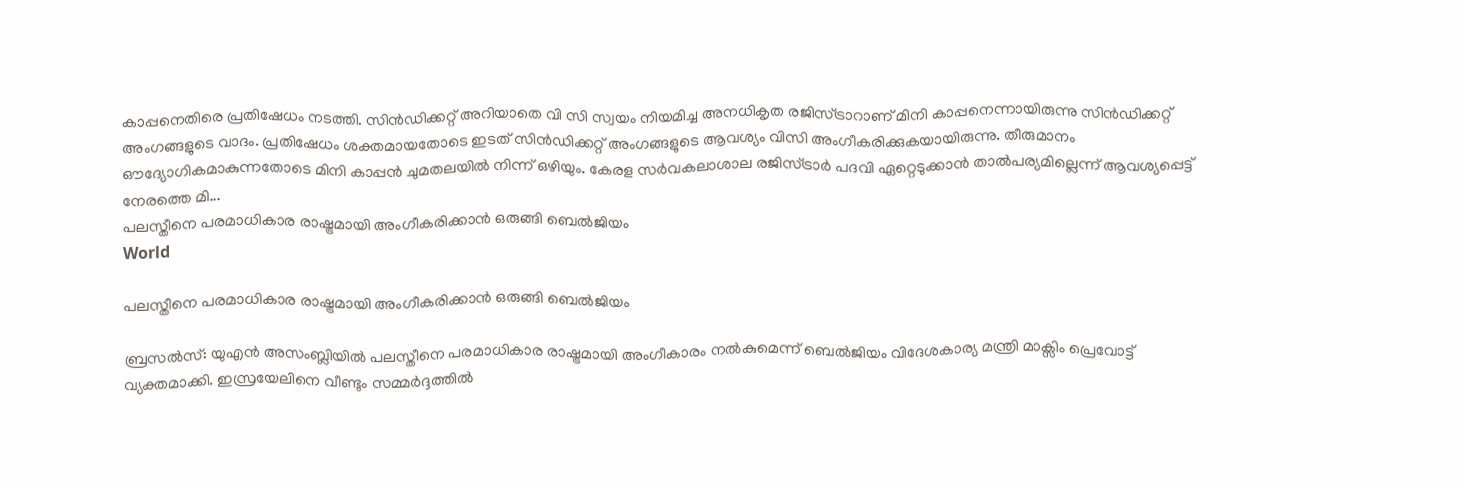കാപ്പനെതിരെ പ്രതിഷേധം നടത്തി. സിന്‍ഡിക്കറ്റ് അറിയാതെ വി സി സ്വയം നിയമിച്ച അനധികൃത രജിസ്ട്രാറാണ് മിനി കാപ്പനെന്നായിരുന്നു സിന്‍ഡിക്കറ്റ് അംഗങ്ങളുടെ വാദം. പ്രതിഷേധം ശക്തമായതോടെ ഇടത് സിന്‍ഡിക്കറ്റ് അംഗങ്ങളുടെ ആവശ്യം വിസി അംഗീകരിക്കുകയായിരുന്നു. തീരുമാനം ഔദ്യോഗികമാകുന്നതോടെ മിനി കാപ്പന്‍ ചുമതലയില്‍ നിന്ന് ഒഴിയും. കേരള സര്‍വകലാശാല രജിസ്ട്രാര്‍ പദവി ഏറ്റെടുക്കാന്‍ താല്‍പര്യമില്ലെന്ന് ആവശ്യപ്പെട്ട് നേരത്തെ മി...
പലസ്തീനെ പരമാധികാര രാഷ്ട്രമായി അംഗീകരിക്കാൻ ഒരുങ്ങി ബെൽജിയം
World

പലസ്തീനെ പരമാധികാര രാഷ്ട്രമായി അംഗീകരിക്കാൻ ഒരുങ്ങി ബെൽജിയം

ബ്രസൽസ്: യുഎൻ അസംബ്ലിയിൽ പലസ്തീനെ പരമാധികാര രാഷ്ട്രമായി അംഗീകാരം നൽകുമെന്ന് ബെൽജിയം വിദേശകാര്യ മന്ത്രി മാക്സിം പ്രെവോട്ട് വ്യക്തമാക്കി. ഇസ്രയേലിനെ വീണ്ടും സമ്മ‍ർദ്ദത്തിൽ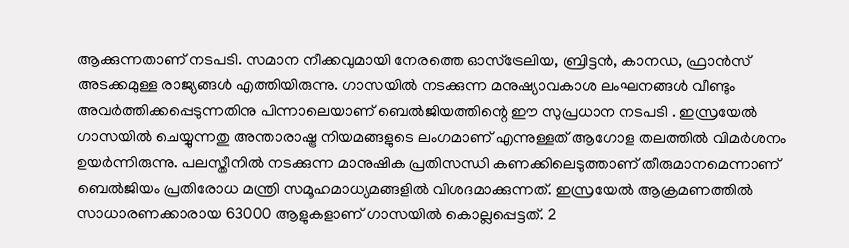ആക്കുന്നതാണ് നടപടി. സമാന നീക്കവുമായി നേരത്തെ ഓസ്ട്രേലിയ, ബ്രിട്ടൻ, കാനഡ, ഫ്രാൻസ് അടക്കമുള്ള രാജ്യങ്ങൾ എത്തിയിരുന്നു. ഗാസയിൽ നടക്കുന്ന മനുഷ്യാവകാശ ലംഘനങ്ങൾ വീണ്ടും അവർത്തിക്കപ്പെടുന്നതിനു പിന്നാലെയാണ് ബെൽജിയത്തിന്റെ ഈ സുപ്രധാന നടപടി . ഇസ്രയേൽ ഗാസയിൽ ചെയ്യുന്നതു അന്താരാഷ്ട്ര നിയമങ്ങളുടെ ലംഗമാണ് എന്നുള്ളത് ആഗോള തലത്തിൽ വിമർശനം ഉയർന്നിരുന്നു. പലസ്തീനിൽ നടക്കുന്ന മാനുഷിക പ്രതിസന്ധി കണക്കിലെടുത്താണ് തീരുമാനമെന്നാണ് ബെൽജിയം പ്രതിരോധ മന്ത്രി സമൂഹമാധ്യമങ്ങളിൽ വിശദമാക്കുന്നത്. ഇസ്രയേൽ ആക്രമണത്തിൽ സാധാരണക്കാരായ 63000 ആളുകളാണ് ഗാസയിൽ കൊല്ലപ്പെട്ടത്. 2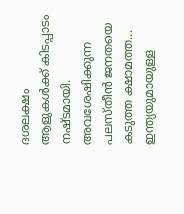ദശലക്ഷം ആളുകൾക്ക് കിടപ്പാടം നഷ്ടമായി. അവശേഷിക്കുന്ന പലസ്തീൻ ജനതയെ കടുത്ത ക്ഷാമത്ത...
ഇന്ത്യയുമായുള്ള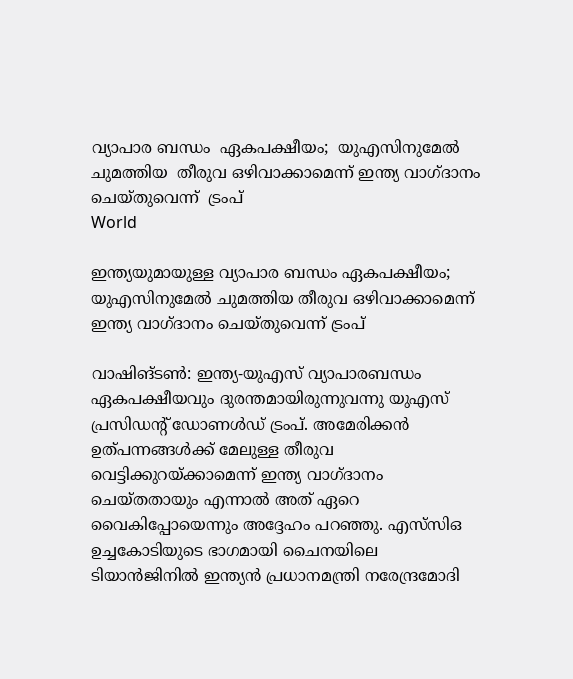വ്യാപാര ബന്ധം  ഏകപക്ഷീയം;  യുഎസിനുമേൽ ചുമത്തിയ  തീരുവ ഒഴിവാക്കാമെന്ന് ഇന്ത്യ വാഗ്ദാനം ചെയ്തുവെന്ന്  ട്രംപ്
World

ഇന്ത്യയുമായുള്ള വ്യാപാര ബന്ധം ഏകപക്ഷീയം; യുഎസിനുമേൽ ചുമത്തിയ തീരുവ ഒഴിവാക്കാമെന്ന് ഇന്ത്യ വാഗ്ദാനം ചെയ്തുവെന്ന് ട്രംപ്

വാഷിങ്ടണ്‍: ഇന്ത്യ-യുഎസ് വ്യാപാരബന്ധം ഏകപക്ഷീയവും ദുരന്തമായിരുന്നുവന്നു യുഎസ് പ്രസിഡന്റ് ഡോണള്‍ഡ് ട്രംപ്. അമേരിക്കന്‍ ഉത്പന്നങ്ങള്‍ക്ക് മേലുള്ള തീരുവ വെട്ടിക്കുറയ്ക്കാമെന്ന് ഇന്ത്യ വാഗ്ദാനം ചെയ്തതായും എന്നാല്‍ അത് ഏറെ വൈകിപ്പോയെന്നും അദ്ദേഹം പറഞ്ഞു. എസ്‌സിഒ ഉച്ചകോടിയുടെ ഭാഗമായി ചൈനയിലെ ടിയാന്‍ജിനില്‍ ഇന്ത്യന്‍ പ്രധാനമന്ത്രി നരേന്ദ്രമോദി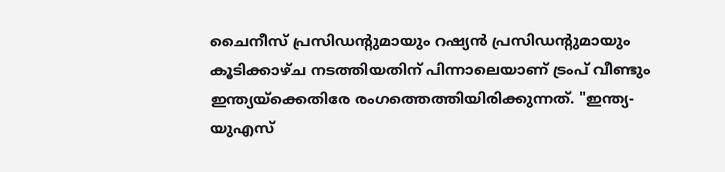ചൈനീസ് പ്രസിഡന്റുമായും റഷ്യന്‍ പ്രസിഡന്റുമായും കൂടിക്കാഴ്ച നടത്തിയതിന് പിന്നാലെയാണ് ട്രംപ് വീണ്ടും ഇന്ത്യയ്ക്കെതിരേ രംഗത്തെത്തിയിരിക്കുന്നത്. "ഇന്ത്യ-യുഎസ്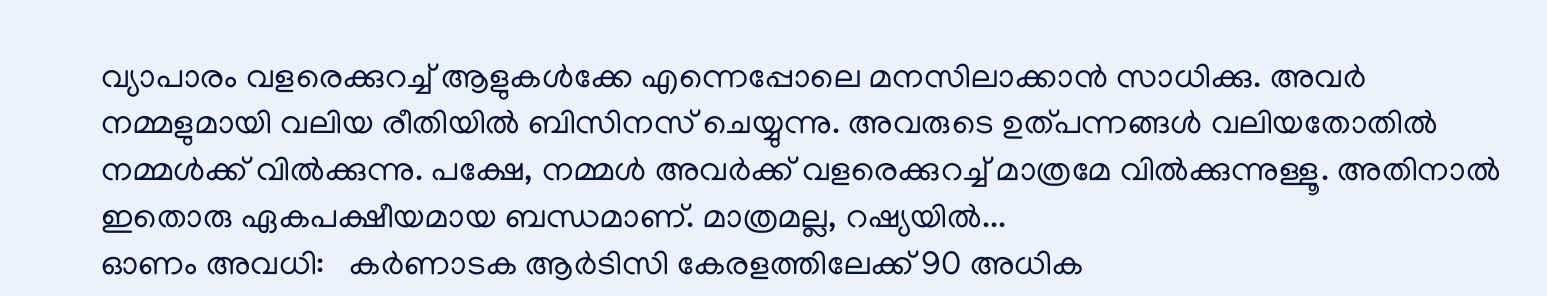വ്യാപാരം വളരെക്കുറച്ച് ആളുകള്‍ക്കേ എന്നെപ്പോലെ മനസിലാക്കാൻ സാധിക്കു. അവര്‍ നമ്മളുമായി വലിയ രീതിയില്‍ ബിസിനസ് ചെയ്യുന്നു. അവരുടെ ഉത്പന്നങ്ങള്‍ വലിയതോതില്‍ നമ്മള്‍ക്ക് വില്‍ക്കുന്നു. പക്ഷേ, നമ്മള്‍ അവര്‍ക്ക് വളരെക്കുറച്ച് മാത്രമേ വില്‍ക്കുന്നുള്ളൂ. അതിനാൽ ഇതൊരു ഏകപക്ഷീയമായ ബന്ധമാണ്. മാത്രമല്ല, റഷ്യയില്‍...
ഓണം അവധി:   കര്‍ണാടക ആര്‍ടിസി കേരളത്തിലേക്ക് 90 അധിക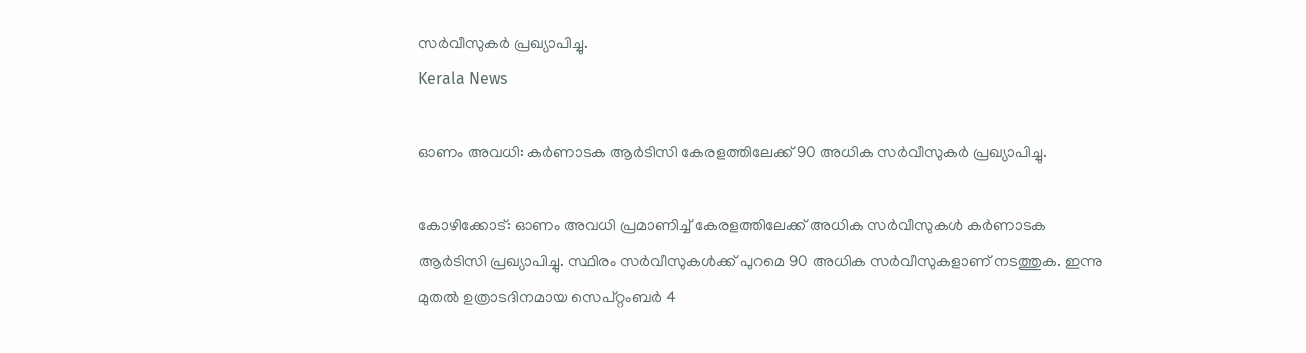സര്‍വീസുകര്‍ പ്രഖ്യാപിച്ചു.
Kerala News

ഓണം അവധി: കര്‍ണാടക ആര്‍ടിസി കേരളത്തിലേക്ക് 90 അധിക സര്‍വീസുകര്‍ പ്രഖ്യാപിച്ചു.

കോഴിക്കോട്: ഓണം അവധി പ്രമാണിച്ച് കേരളത്തിലേക്ക് അധിക സര്‍വീസുകള്‍ കര്‍ണാടക ആര്‍ടിസി പ്രഖ്യാപിച്ചു. സ്ഥിരം സര്‍വീസുകള്‍ക്ക് പുറമെ 90 അധിക സര്‍വീസുകളാണ് നടത്തുക. ഇന്നു മുതല്‍ ഉത്രാടദിനമായ സെപ്റ്റംബര്‍ 4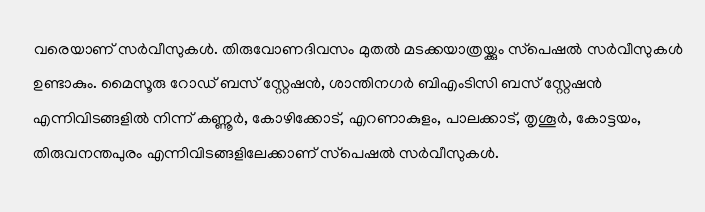വരെയാണ് സര്‍വീസുകള്‍. തിരുവോണദിവസം മുതല്‍ മടക്കയാത്രയ്ക്കും സ്‌പെഷല്‍ സര്‍വീസുകള്‍ ഉണ്ടാകും. മൈസൂരു റോഡ് ബസ് സ്റ്റേഷന്‍, ശാന്തിനഗര്‍ ബിഎംടിസി ബസ് സ്റ്റേഷന്‍ എന്നിവിടങ്ങളില്‍ നിന്ന് കണ്ണൂര്‍, കോഴിക്കോട്, എറണാകുളം, പാലക്കാട്, തൃശൂര്‍, കോട്ടയം, തിരുവനന്തപുരം എന്നിവിടങ്ങളിലേക്കാണ് സ്‌പെഷല്‍ സര്‍വീസുകള്‍.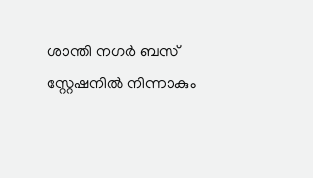ശാന്തി നഗര്‍ ബസ് സ്റ്റേഷനില്‍ നിന്നാകും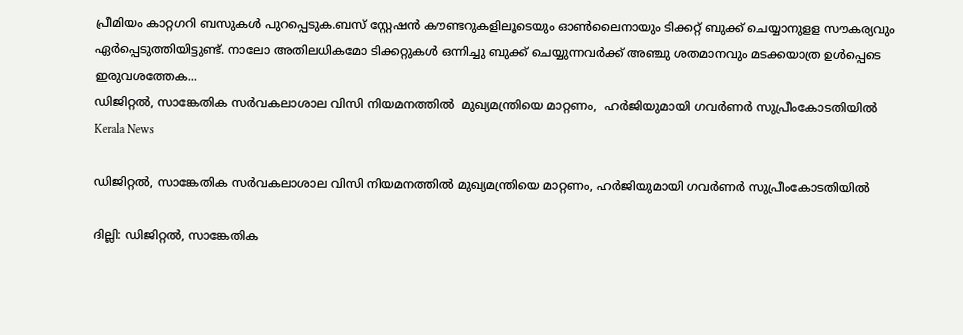പ്രീമിയം കാറ്റഗറി ബസുകള്‍ പുറപ്പെടുക.ബസ് സ്റ്റേഷന്‍ കൗണ്ടറുകളിലൂടെയും ഓണ്‍ലൈനായും ടിക്കറ്റ് ബുക്ക് ചെയ്യാനുളള സൗകര്യവും ഏര്‍പ്പെടുത്തിയിട്ടുണ്ട്. നാലോ അതിലധികമോ ടിക്കറ്റുകള്‍ ഒന്നിച്ചു ബുക്ക് ചെയ്യുന്നവര്‍ക്ക് അഞ്ചു ശതമാനവും മടക്കയാത്ര ഉള്‍പ്പെടെ ഇരുവശത്തേക...
ഡിജിറ്റൽ, സാങ്കേതിക സർവകലാശാല വിസി നിയമനത്തിൽ  മുഖ്യമന്ത്രിയെ മാറ്റണം,  ഹർജിയുമായി ഗവർണർ സുപ്രീംകോടതിയിൽ
Kerala News

ഡിജിറ്റൽ, സാങ്കേതിക സർവകലാശാല വിസി നിയമനത്തിൽ മുഖ്യമന്ത്രിയെ മാറ്റണം, ഹർജിയുമായി ഗവർണർ സുപ്രീംകോടതിയിൽ

ദില്ലി: ഡിജിറ്റൽ, സാങ്കേതിക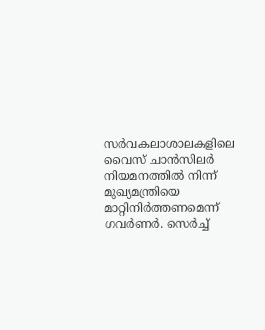സർവകലാശാലകളിലെ വൈസ് ചാന്‍സിലര്‍ നിയമനത്തിൽ നിന്ന് മുഖ്യമന്ത്രിയെ മാറ്റിനിർത്തണമെന്ന് ഗവർണർ. സെര്‍ച്ച്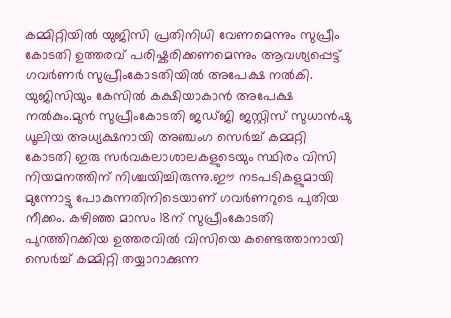കമ്മിറ്റിയിൽ യുജിസി പ്രതിനിധി വേണമെന്നും സുപ്രീം കോടതി ഉത്തരവ് പരിഷ്കരിക്കണമെന്നും ആവശ്യപ്പെട്ട് ഗവർണർ സുപ്രീംകോടതിയിൽ അപേക്ഷ നൽകി. യുജിസിയും കേസിൽ കക്ഷിയാകാൻ അപേക്ഷ നൽകും.മുൻ സുപ്രീംകോടതി ജഡ്ജി ജസ്റ്റിസ് സുധാൻഷു ധൂലിയ അധ്യക്ഷനായി അഞ്ചംഗ സെർച്ച് കമ്മറ്റി കോടതി ഇരു സർവകലാശാലകളുടെയും സ്ഥിരം വിസി നിയമനത്തിന് നിശ്ചയിച്ചിരുന്നു.ഈ നടപടികളുമായി മുന്നോട്ടു പോകുന്നതിനിടെയാണ് ഗവർണറുടെ പുതിയ നീക്കം. കഴിഞ്ഞ മാസം 18ന് സുപ്രീംകോടതി പുറത്തിറക്കിയ ഉത്തരവിൽ വിസിയെ കണ്ടെത്താനായി സെര്‍ച്ച് കമ്മിറ്റി തയ്യാറാക്കുന്ന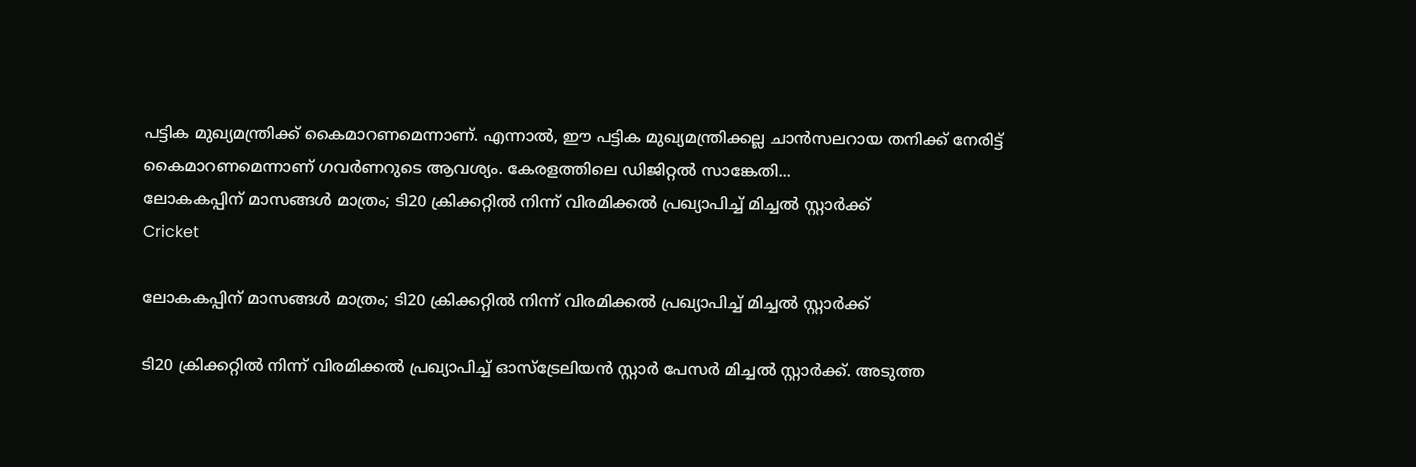പട്ടിക മുഖ്യമന്ത്രിക്ക് കൈമാറണമെന്നാണ്. എന്നാല്‍, ഈ പട്ടിക മുഖ്യമന്ത്രിക്കല്ല ചാന്‍സലറായ തനിക്ക് നേരിട്ട് കൈമാറണമെന്നാണ് ഗവർണറുടെ ആവശ്യം. കേരളത്തിലെ ഡിജിറ്റൽ സാങ്കേതി...
ലോകകപ്പിന് മാസങ്ങൾ മാത്രം; ടി20 ക്രിക്കറ്റിൽ നിന്ന് വിരമിക്കൽ പ്രഖ്യാപിച്ച് മിച്ചൽ സ്റ്റാർക്ക്
Cricket

ലോകകപ്പിന് മാസങ്ങൾ മാത്രം; ടി20 ക്രിക്കറ്റിൽ നിന്ന് വിരമിക്കൽ പ്രഖ്യാപിച്ച് മിച്ചൽ സ്റ്റാർക്ക്

ടി20 ക്രിക്കറ്റിൽ നിന്ന് വിരമിക്കൽ പ്രഖ്യാപിച്ച് ഓസ്ട്രേലിയൻ സ്റ്റാർ പേസർ മിച്ചൽ സ്റ്റാർക്ക്. അടുത്ത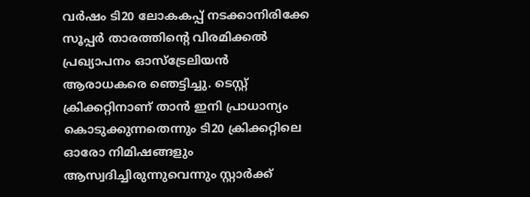വർഷം ടി20 ലോകകപ്പ് നടക്കാനിരിക്കേ സൂപ്പർ താരത്തിന്റെ വിരമിക്കൽ പ്രഖ്യാപനം ഓസ്ട്രേലിയൻ ആരാധകരെ ഞെട്ടിച്ചു. ടെസ്റ്റ് ക്രിക്കറ്റിനാണ് താൻ ഇനി പ്രാധാന്യം കൊടുക്കുന്നതെന്നും ടി20 ക്രിക്കറ്റിലെ ഓരോ നിമിഷങ്ങളും ആസ്വദിച്ചിരുന്നുവെന്നും സ്റ്റാർക്ക് ‌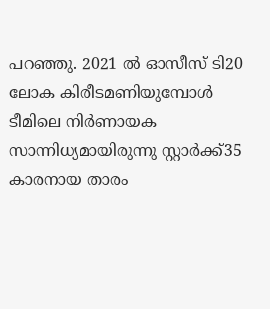പറഞ്ഞു. 2021 ൽ ഓസീസ് ടി20 ലോക കിരീടമണിയുമ്പോൾ ടീമിലെ നിർണായക സാന്നിധ്യമായിരുന്നു സ്റ്റാർക്ക്35 കാരനായ താരം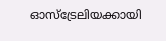ഓസ്ട്രേലിയക്കായി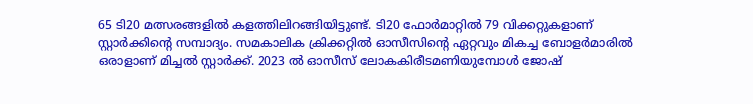65 ടി20 മത്സരങ്ങളിൽ കളത്തിലിറങ്ങിയിട്ടുണ്ട്. ടി20 ഫോർമാറ്റിൽ 79 വിക്കറ്റുകളാണ് സ്റ്റാർക്കിന്റെ സമ്പാദ്യം. സമകാലിക ക്രിക്കറ്റിൽ ഓസീസിന്റെ ഏറ്റവും മികച്ച ബോളർമാരിൽ ഒരാളാണ് മിച്ചൽ സ്റ്റാർക്ക്. 2023 ൽ ഓസീസ് ലോകകിരീടമണിയുമ്പോൾ ജോഷ്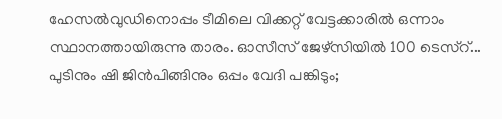ഹേസൽവുഡിനൊപ്പം ടീമിലെ വിക്കറ്റ് വേട്ടക്കാരിൽ ഒന്നാം സ്ഥാനത്തായിരുന്നു താരം. ഓസീസ് ജേഴ്സിയിൽ 100 ടെസ്റ്...
പുടിനും ഷി ജിൻപിങ്ങിനും ഒപ്പം വേദി പങ്കിടും;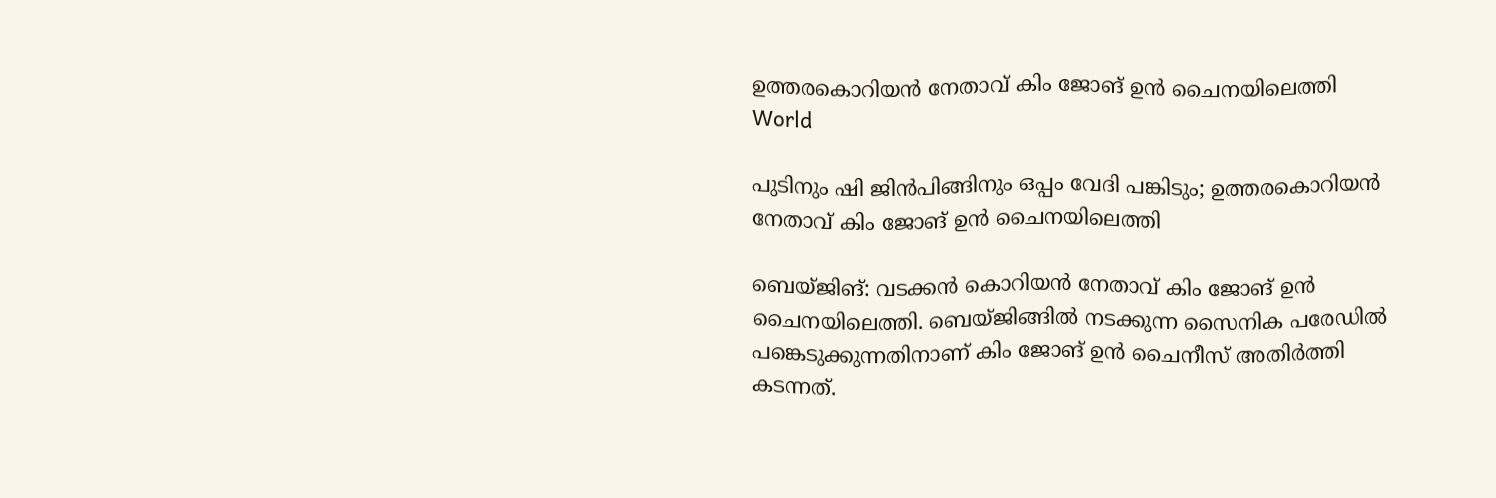ഉത്തരകൊറിയൻ നേതാവ് കിം ജോങ് ഉൻ ചൈനയിലെത്തി
World

പുടിനും ഷി ജിൻപിങ്ങിനും ഒപ്പം വേദി പങ്കിടും; ഉത്തരകൊറിയൻ നേതാവ് കിം ജോങ് ഉൻ ചൈനയിലെത്തി

ബെയ്ജിങ്: വടക്കൻ കൊറിയൻ നേതാവ് കിം ജോങ് ഉൻ ചൈനയിലെത്തി. ബെയ്ജിങ്ങിൽ നടക്കുന്ന സൈനിക പരേഡിൽ പങ്കെടുക്കുന്നതിനാണ് കിം ജോങ് ഉൻ ചൈനീസ് അതിർത്തി കടന്നത്.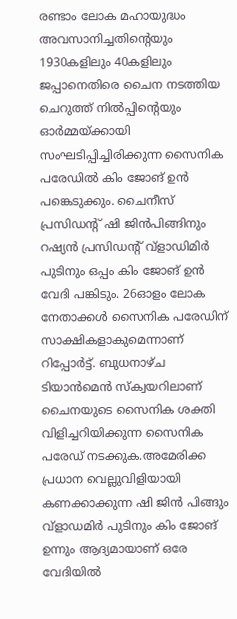രണ്ടാം ലോക മഹായുദ്ധം അവസാനിച്ചതിൻ്റെയും 1930കളിലും 40കളിലും ജപ്പാനെതിരെ ചൈന നടത്തിയ ചെറുത്ത് നിൽപ്പിൻ്റെയും ഓർമ്മയ്ക്കായി സംഘടിപ്പിച്ചിരിക്കുന്ന സൈനിക പരേഡിൽ കിം ജോങ് ഉൻ പങ്കെടുക്കും. ചൈനീസ് പ്രസിഡൻ്റ് ഷി ജിൻപിങ്ങിനും റഷ്യൻ പ്രസിഡൻ്റ് വ്ളാഡിമിർ പുടിനും ഒപ്പം കിം ജോങ് ഉൻ വേദി പങ്കിടും. 26ഓളം ലോക നേതാക്കൾ സൈനിക പരേഡിന് സാക്ഷികളാകുമെന്നാണ് റിപ്പോർട്ട്. ബുധനാഴ്ച ടിയാൻമെൻ സ്ക്വയറിലാണ് ചൈനയുടെ സൈനിക ശക്തി വിളിച്ചറിയിക്കുന്ന സൈനിക പരേഡ് നടക്കുക.അമേരിക്ക പ്രധാന വെല്ലുവിളിയായി കണക്കാക്കുന്ന ഷി ജിൻ പിങ്ങും വ്ളാഡമിർ പുടിനും കിം ജോങ് ഉന്നും ആദ്യമായാണ് ഒരേ വേദിയിൽ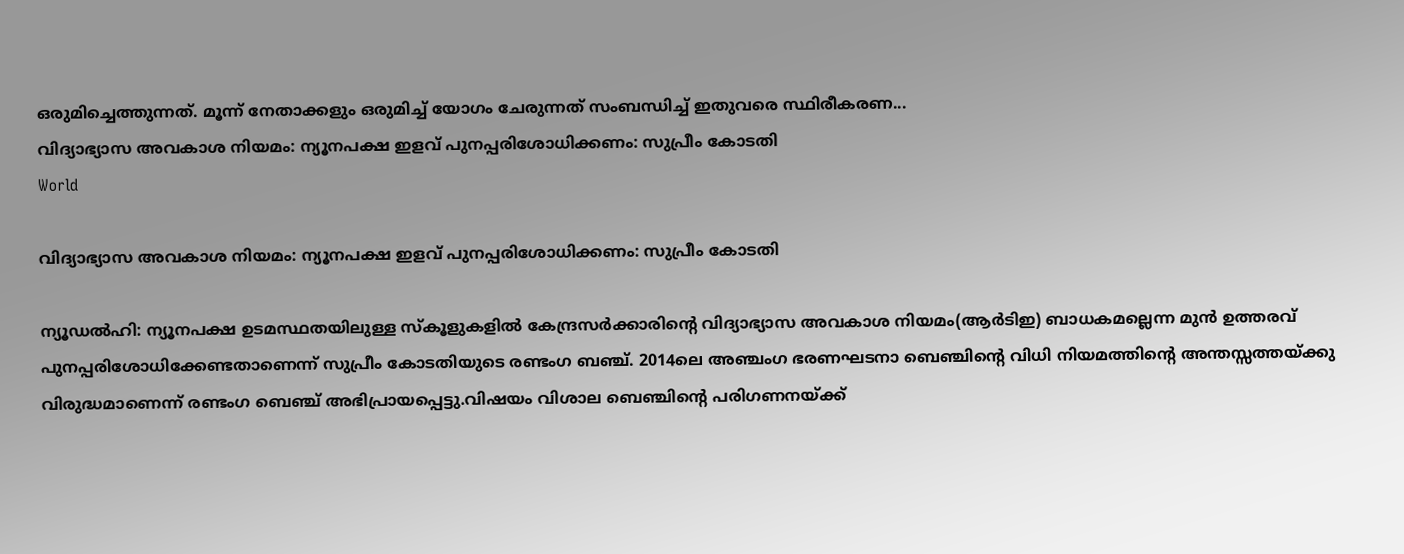ഒരുമിച്ചെത്തുന്നത്. മൂന്ന് നേതാക്കളും ഒരുമിച്ച് യോഗം ചേരുന്നത് സംബന്ധിച്ച് ഇതുവരെ സ്ഥിരീകരണ...
വിദ്യാഭ്യാസ അവകാശ നിയമം: ന്യൂനപക്ഷ ഇളവ് പുനപ്പരിശോധിക്കണം: സുപ്രീം കോടതി
World

വിദ്യാഭ്യാസ അവകാശ നിയമം: ന്യൂനപക്ഷ ഇളവ് പുനപ്പരിശോധിക്കണം: സുപ്രീം കോടതി

ന്യൂഡല്‍ഹി: ന്യൂനപക്ഷ ഉടമസ്ഥതയിലുള്ള സ്‌കൂളുകളില്‍ കേന്ദ്രസര്‍ക്കാരിന്റെ വിദ്യാഭ്യാസ അവകാശ നിയമം(ആര്‍ടിഇ) ബാധകമല്ലെന്ന മുന്‍ ഉത്തരവ് പുനപ്പരിശോധിക്കേണ്ടതാണെന്ന് സുപ്രീം കോടതിയുടെ രണ്ടംഗ ബഞ്ച്. 2014ലെ അഞ്ചംഗ ഭരണഘടനാ ബെഞ്ചിന്റെ വിധി നിയമത്തിന്‍റെ അന്തസ്സത്തയ്ക്കു വിരുദ്ധമാണെന്ന് രണ്ടംഗ ബെഞ്ച് അഭിപ്രായപ്പെട്ടു.വിഷയം വിശാല ബെഞ്ചിന്റെ പരിഗണനയ്ക്ക്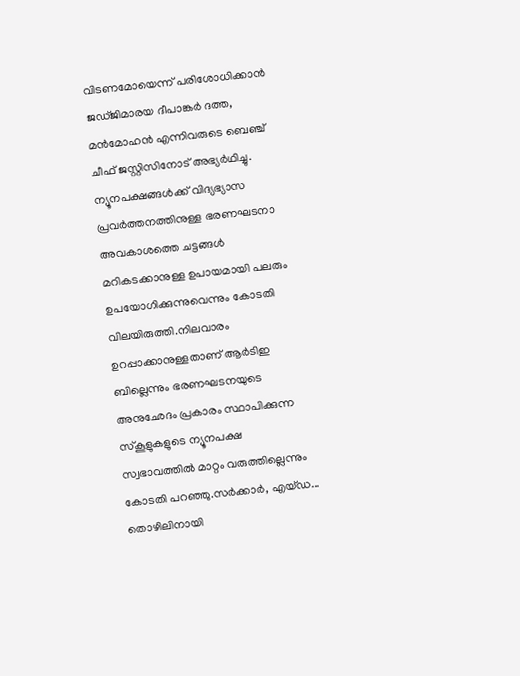വിടണമോയെന്ന് പരിശോധിക്കാന്‍ ജഡ്ജിമാരയ ദീപാങ്കര്‍ ദത്ത, മന്‍മോഹന്‍ എന്നിവരുടെ ബെഞ്ച് ചീഫ് ജസ്റ്റിസിനോട് അഭ്യര്‍ഥിച്ചു. ന്യൂനപക്ഷങ്ങള്‍ക്ക് വിദ്യഭ്യാസ പ്രവര്‍ത്തനത്തിനുള്ള ഭരണഘടനാ അവകാശത്തെ ചട്ടങ്ങള്‍ മറികടക്കാനുള്ള ഉപായമായി പലരും ഉപയോഗിക്കുന്നുവെന്നും കോടതി വിലയിരുത്തി.നിലവാരം ഉറപ്പാക്കാനുള്ളതാണ് ആര്‍ടിഇ ബില്ലെന്നും ഭരണഘടനയുടെ അനുഛേദം പ്രകാരം സ്ഥാപിക്കുന്ന സ്‌കൂളുകളുടെ ന്യൂനപക്ഷ സ്വഭാവത്തില്‍ മാറ്റം വരുത്തില്ലെന്നും കോടതി പറഞ്ഞു.സര്‍ക്കാര്‍, എയ്ഡ...
തൊഴിലിനായി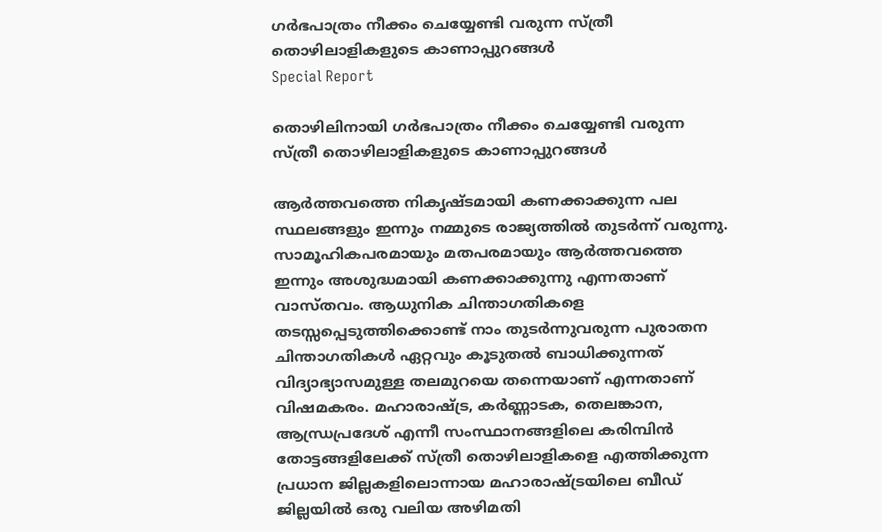ഗർഭപാത്രം നീക്കം ചെയ്യേണ്ടി വരുന്ന സ്ത്രീ തൊഴിലാളികളുടെ കാണാപ്പുറങ്ങൾ
Special Report

തൊഴിലിനായി ഗർഭപാത്രം നീക്കം ചെയ്യേണ്ടി വരുന്ന സ്ത്രീ തൊഴിലാളികളുടെ കാണാപ്പുറങ്ങൾ

ആർത്തവത്തെ നികൃഷ്ടമായി കണക്കാക്കുന്ന പല സ്ഥലങ്ങളും ഇന്നും നമ്മുടെ രാജ്യത്തിൽ തുടർന്ന് വരുന്നു. സാമൂഹികപരമായും മതപരമായും ആർത്തവത്തെ ഇന്നും അശുദ്ധമായി കണക്കാക്കുന്നു എന്നതാണ് വാസ്തവം. ആധുനിക ചിന്താഗതികളെ തടസ്സപ്പെടുത്തിക്കൊണ്ട് നാം തുടർന്നുവരുന്ന പുരാതന ചിന്താഗതികൾ ഏറ്റവും കൂടുതൽ ബാധിക്കുന്നത് വിദ്യാഭ്യാസമുള്ള തലമുറയെ തന്നെയാണ് എന്നതാണ് വിഷമകരം. മഹാരാഷ്ട്ര, കർണ്ണാടക, തെലങ്കാന, ആന്ധ്രപ്രദേശ് എന്നീ സംസ്ഥാനങ്ങളിലെ കരിമ്പിൻ തോട്ടങ്ങളിലേക്ക് സ്ത്രീ തൊഴിലാളികളെ എത്തിക്കുന്ന പ്രധാന ജില്ലകളിലൊന്നായ മഹാരാഷ്ട്രയിലെ ബീഡ് ജില്ലയിൽ ഒരു വലിയ അഴിമതി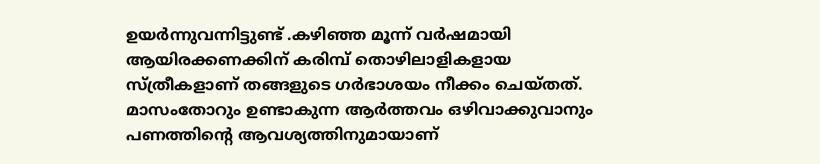ഉയർന്നുവന്നിട്ടുണ്ട് .കഴിഞ്ഞ മൂന്ന് വർഷമായി ആയിരക്കണക്കിന് കരിമ്പ് തൊഴിലാളികളായ സ്ത്രീകളാണ് തങ്ങളുടെ ഗർഭാശയം നീക്കം ചെയ്തത്. മാസംതോറും ഉണ്ടാകുന്ന ആർത്തവം ഒഴിവാക്കുവാനും പണത്തിന്റെ ആവശ്യത്തിനുമായാണ്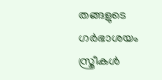തങ്ങളുടെ ഗർഭാശയം സ്ത്രീകൾ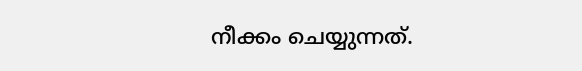നീക്കം ചെയ്യുന്നത്.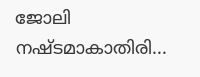ജോലി നഷ്ടമാകാതിരി...